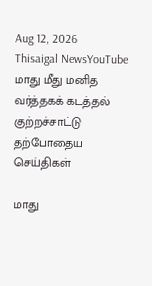Aug 12, 2026
Thisaigal NewsYouTube
மாது மீது மனித வர்த்தகக் கடத்தல் குற்றச்சாட்டு
தற்போதைய செய்திகள்

மாது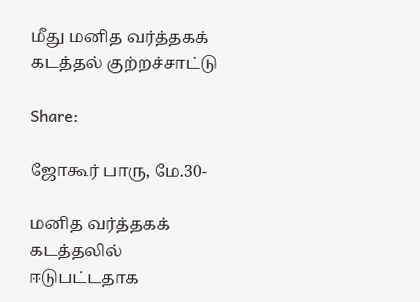மீது மனித வர்த்தகக் கடத்தல் குற்றச்சாட்டு

Share:

ஜோகூர் பாரு, மே.30-

மனித வர்த்தகக் கடத்தலில் ஈடுபட்டதாக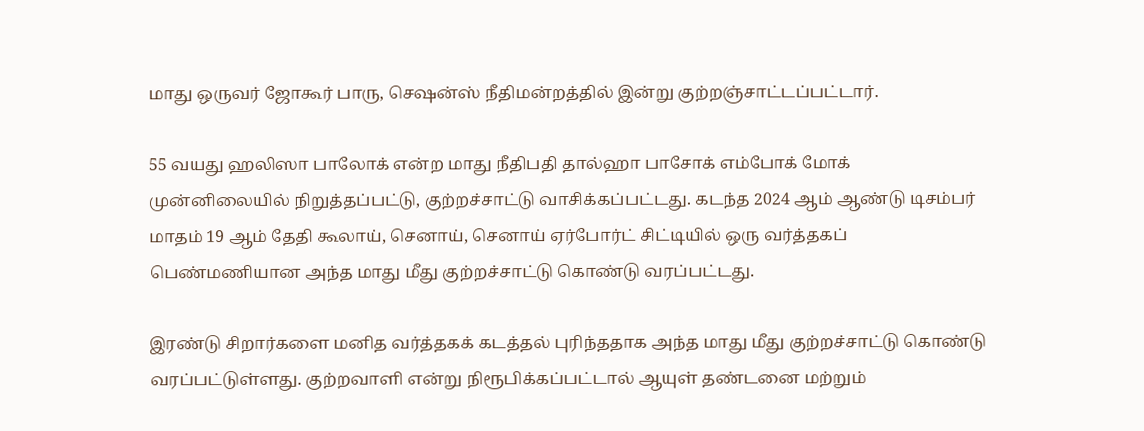மாது ஒருவர் ஜோகூர் பாரு, செஷன்ஸ் நீதிமன்றத்தில் இன்று குற்றஞ்சாட்டப்பட்டார்.

55 வயது ஹலிஸா பாலோக் என்ற மாது நீதிபதி தால்ஹா பாசோக் எம்போக் மோக் முன்னிலையில் நிறுத்தப்பட்டு, குற்றச்சாட்டு வாசிக்கப்பட்டது. கடந்த 2024 ஆம் ஆண்டு டிசம்பர் மாதம் 19 ஆம் தேதி கூலாய், செனாய், செனாய் ஏர்போர்ட் சிட்டியில் ஒரு வர்த்தகப் பெண்மணியான அந்த மாது மீது குற்றச்சாட்டு கொண்டு வரப்பட்டது.

இரண்டு சிறார்களை மனித வர்த்தகக் கடத்தல் புரிந்ததாக அந்த மாது மீது குற்றச்சாட்டு கொண்டு வரப்பட்டுள்ளது. குற்றவாளி என்று நிரூபிக்கப்பட்டால் ஆயுள் தண்டனை மற்றும்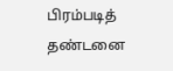பிரம்படித் தண்டனை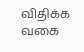விதிக்க வகை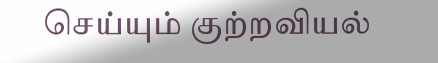செய்யும் குற்றவியல்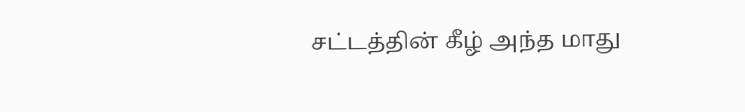சட்டத்தின் கீழ் அந்த மாது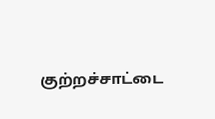குற்றச்சாட்டை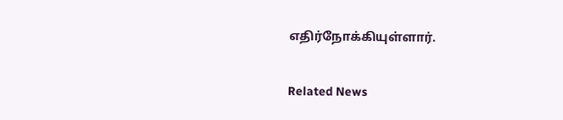எதிர்நோக்கியுள்ளார்.

Related News